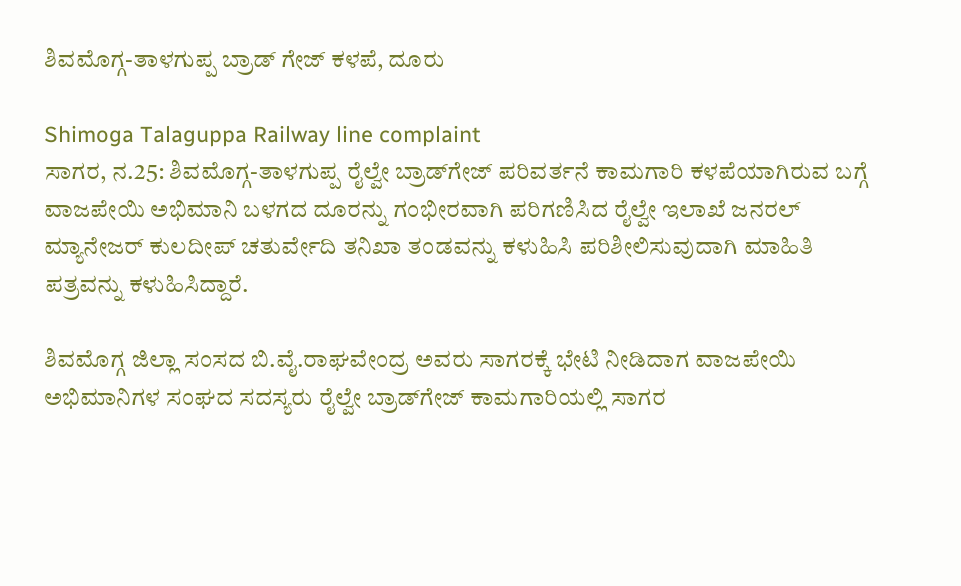ಶಿವಮೊಗ್ಗ-ತಾಳಗುಪ್ಪ ಬ್ರಾಡ್ ಗೇಜ್ ಕಳಪೆ, ದೂರು

Shimoga Talaguppa Railway line complaint
ಸಾಗರ, ನ.25: ಶಿವಮೊಗ್ಗ-ತಾಳಗುಪ್ಪ ರೈಲ್ವೇ ಬ್ರಾಡ್‌ಗೇಜ್ ಪರಿವರ್ತನೆ ಕಾಮಗಾರಿ ಕಳಪೆಯಾಗಿರುವ ಬಗ್ಗೆ ವಾಜಪೇಯಿ ಅಭಿಮಾನಿ ಬಳಗದ ದೂರನ್ನು ಗಂಭೀರವಾಗಿ ಪರಿಗಣಿಸಿದ ರೈಲ್ವೇ ಇಲಾಖೆ ಜನರಲ್ ಮ್ಯಾನೇಜರ್ ಕುಲದೀಪ್ ಚತುರ್ವೇದಿ ತನಿಖಾ ತಂಡವನ್ನು ಕಳುಹಿಸಿ ಪರಿಶೀಲಿಸುವುದಾಗಿ ಮಾಹಿತಿ ಪತ್ರವನ್ನು ಕಳುಹಿಸಿದ್ದಾರೆ.

ಶಿವಮೊಗ್ಗ ಜಿಲ್ಲಾ ಸಂಸದ ಬಿ.ವೈ.ರಾಘವೇಂದ್ರ ಅವರು ಸಾಗರಕ್ಕೆ ಭೇಟಿ ನೀಡಿದಾಗ ವಾಜಪೇಯಿ ಅಭಿಮಾನಿಗಳ ಸಂಘದ ಸದಸ್ಯರು ರೈಲ್ವೇ ಬ್ರಾಡ್‌ಗೇಜ್ ಕಾಮಗಾರಿಯಲ್ಲಿ ಸಾಗರ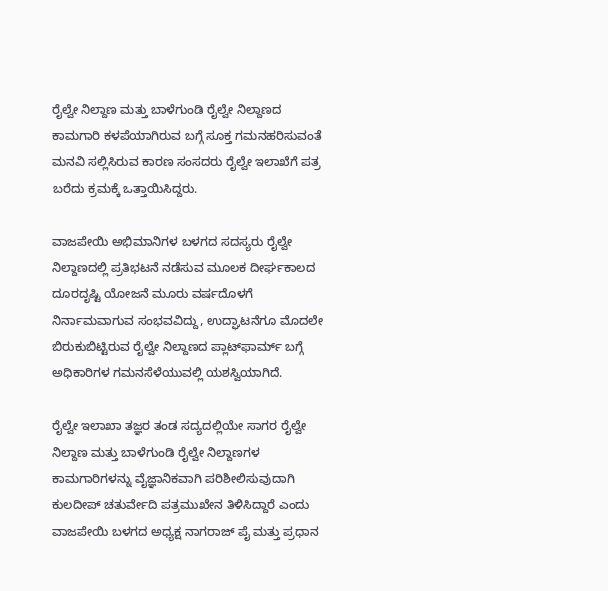ರೈಲ್ವೇ ನಿಲ್ದಾಣ ಮತ್ತು ಬಾಳೆಗುಂಡಿ ರೈಲ್ವೇ ನಿಲ್ದಾಣದ ಕಾಮಗಾರಿ ಕಳಪೆಯಾಗಿರುವ ಬಗ್ಗೆ ಸೂಕ್ತ ಗಮನಹರಿಸುವಂತೆ ಮನವಿ ಸಲ್ಲಿಸಿರುವ ಕಾರಣ ಸಂಸದರು ರೈಲ್ವೇ ಇಲಾಖೆಗೆ ಪತ್ರ ಬರೆದು ಕ್ರಮಕ್ಕೆ ಒತ್ತಾಯಿಸಿದ್ದರು.

ವಾಜಪೇಯಿ ಅಭಿಮಾನಿಗಳ ಬಳಗದ ಸದಸ್ಯರು ರೈಲ್ವೇ ನಿಲ್ದಾಣದಲ್ಲಿ ಪ್ರತಿಭಟನೆ ನಡೆಸುವ ಮೂಲಕ ದೀರ್ಘಕಾಲದ ದೂರದೃಷ್ಟಿ ಯೋಜನೆ ಮೂರು ವರ್ಷದೊಳಗೆ ನಿರ್ನಾಮವಾಗುವ ಸಂಭವವಿದ್ದು, ಉದ್ಘಾಟನೆಗೂ ಮೊದಲೇ ಬಿರುಕುಬಿಟ್ಟಿರುವ ರೈಲ್ವೇ ನಿಲ್ದಾಣದ ಪ್ಲಾಟ್‌ಫಾರ್ಮ್ ಬಗ್ಗೆ ಅಧಿಕಾರಿಗಳ ಗಮನಸೆಳೆಯುವಲ್ಲಿ ಯಶಸ್ವಿಯಾಗಿದೆ.

ರೈಲ್ವೇ ಇಲಾಖಾ ತಜ್ಞರ ತಂಡ ಸದ್ಯದಲ್ಲಿಯೇ ಸಾಗರ ರೈಲ್ವೇ ನಿಲ್ದಾಣ ಮತ್ತು ಬಾಳೆಗುಂಡಿ ರೈಲ್ವೇ ನಿಲ್ದಾಣಗಳ ಕಾಮಗಾರಿಗಳನ್ನು ವೈಜ್ಞಾನಿಕವಾಗಿ ಪರಿಶೀಲಿಸುವುದಾಗಿ ಕುಲದೀಪ್‌ ಚತುರ್ವೇದಿ ಪತ್ರಮುಖೇನ ತಿಳಿಸಿದ್ದಾರೆ ಎಂದು ವಾಜಪೇಯಿ ಬಳಗದ ಅಧ್ಯಕ್ಷ ನಾಗರಾಜ್ ಪೈ ಮತ್ತು ಪ್ರಧಾನ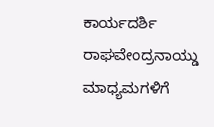ಕಾರ್ಯದರ್ಶಿ ರಾಘವೇಂದ್ರನಾಯ್ಡು ಮಾಧ್ಯಮಗಳಿಗೆ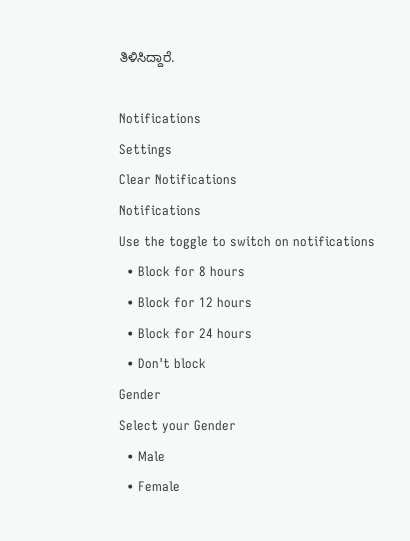ತಿಳಿಸಿದ್ದಾರೆ.

Notifications
Settings
Clear Notifications
Notifications
Use the toggle to switch on notifications
  • Block for 8 hours
  • Block for 12 hours
  • Block for 24 hours
  • Don't block
Gender
Select your Gender
  • Male
  • Female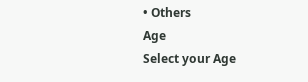• Others
Age
Select your Age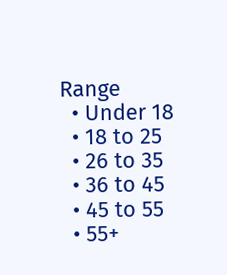Range
  • Under 18
  • 18 to 25
  • 26 to 35
  • 36 to 45
  • 45 to 55
  • 55+